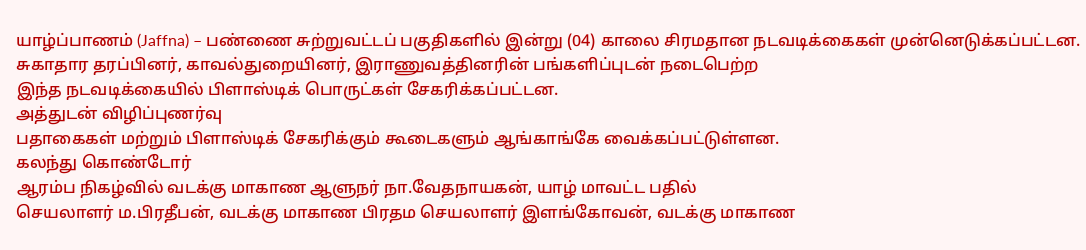யாழ்ப்பாணம் (Jaffna) – பண்ணை சுற்றுவட்டப் பகுதிகளில் இன்று (04) காலை சிரமதான நடவடிக்கைகள் முன்னெடுக்கப்பட்டன.
சுகாதார தரப்பினர், காவல்துறையினர், இராணுவத்தினரின் பங்களிப்புடன் நடைபெற்ற
இந்த நடவடிக்கையில் பிளாஸ்டிக் பொருட்கள் சேகரிக்கப்பட்டன.
அத்துடன் விழிப்புணர்வு
பதாகைகள் மற்றும் பிளாஸ்டிக் சேகரிக்கும் கூடைகளும் ஆங்காங்கே வைக்கப்பட்டுள்ளன.
கலந்து கொண்டோர்
ஆரம்ப நிகழ்வில் வடக்கு மாகாண ஆளுநர் நா.வேதநாயகன், யாழ் மாவட்ட பதில்
செயலாளர் ம.பிரதீபன், வடக்கு மாகாண பிரதம செயலாளர் இளங்கோவன், வடக்கு மாகாண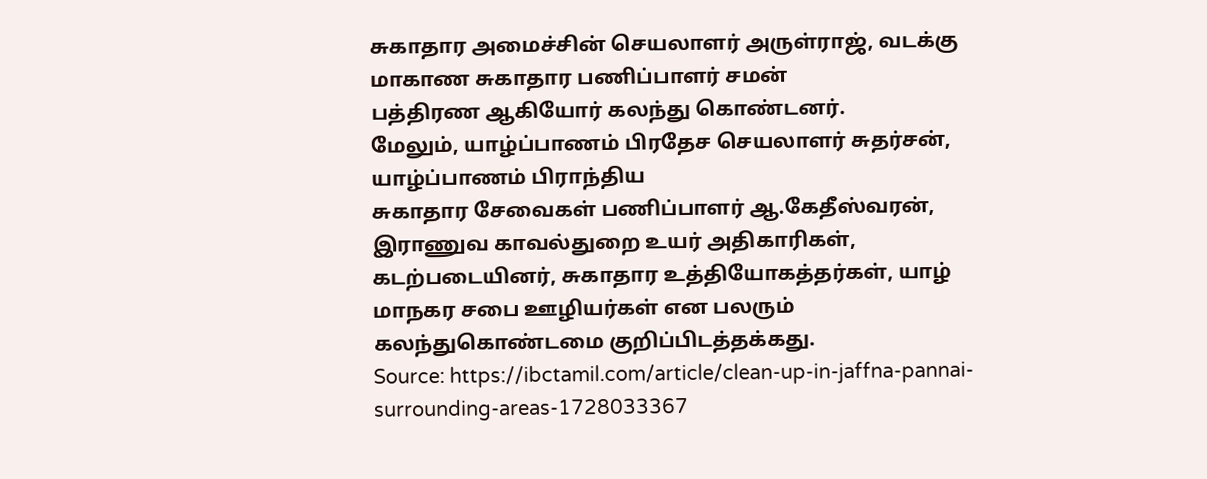சுகாதார அமைச்சின் செயலாளர் அருள்ராஜ், வடக்கு மாகாண சுகாதார பணிப்பாளர் சமன்
பத்திரண ஆகியோர் கலந்து கொண்டனர்.
மேலும், யாழ்ப்பாணம் பிரதேச செயலாளர் சுதர்சன், யாழ்ப்பாணம் பிராந்திய
சுகாதார சேவைகள் பணிப்பாளர் ஆ.கேதீஸ்வரன், இராணுவ காவல்துறை உயர் அதிகாரிகள்,
கடற்படையினர், சுகாதார உத்தியோகத்தர்கள், யாழ் மாநகர சபை ஊழியர்கள் என பலரும்
கலந்துகொண்டமை குறிப்பிடத்தக்கது.
Source: https://ibctamil.com/article/clean-up-in-jaffna-pannai-surrounding-areas-1728033367